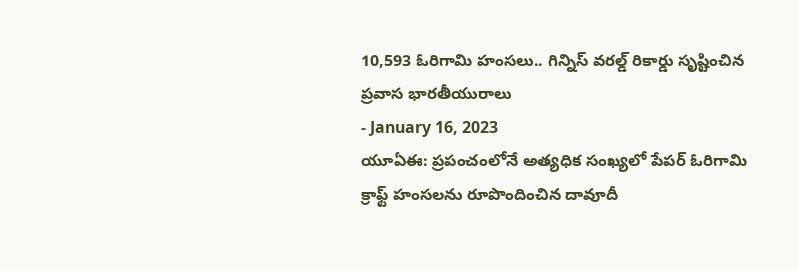10,593 ఓరిగామి హంసలు.. గిన్నిస్ వరల్డ్ రికార్డు సృష్టించిన ప్రవాస భారతీయురాలు
- January 16, 2023
యూఏఈ: ప్రపంచంలోనే అత్యధిక సంఖ్యలో పేపర్ ఓరిగామి క్రాఫ్ట్ హంసలను రూపొందించిన దావూదీ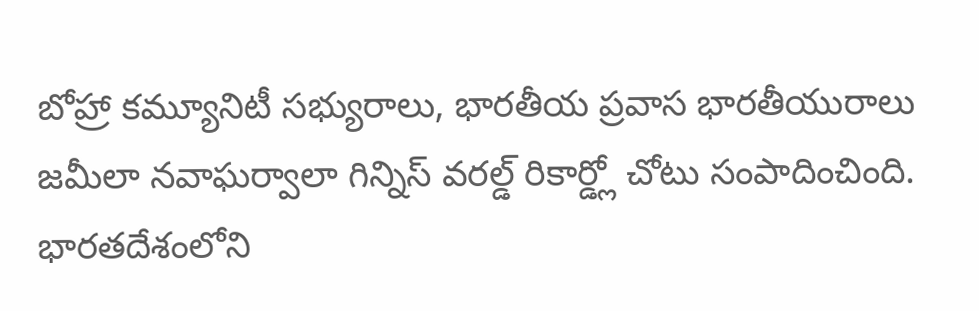బోహ్రా కమ్యూనిటీ సభ్యురాలు, భారతీయ ప్రవాస భారతీయురాలు జమీలా నవాఘర్వాలా గిన్నిస్ వరల్డ్ రికార్డ్లో చోటు సంపాదించింది. భారతదేశంలోని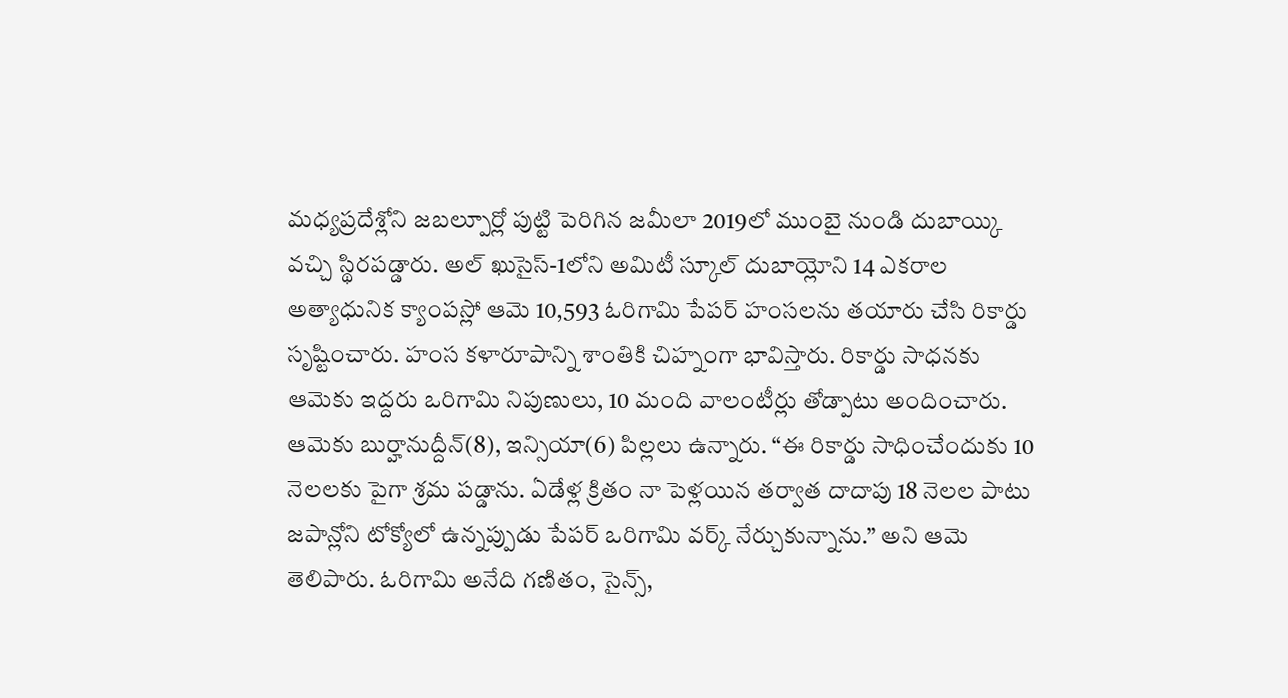మధ్యప్రదేశ్లోని జబల్పూర్లో పుట్టి పెరిగిన జమీలా 2019లో ముంబై నుండి దుబాయ్కి వచ్చి స్థిరపడ్డారు. అల్ ఖుసైస్-1లోని అమిటీ స్కూల్ దుబాయ్లోని 14 ఎకరాల అత్యాధునిక క్యాంపస్లో ఆమె 10,593 ఓరిగామి పేపర్ హంసలను తయారు చేసి రికార్డు సృష్టించారు. హంస కళారూపాన్ని శాంతికి చిహ్నంగా భావిస్తారు. రికార్డు సాధనకు ఆమెకు ఇద్దరు ఒరిగామి నిపుణులు, 10 మంది వాలంటీర్లు తోడ్పాటు అందించారు. ఆమెకు బుర్హానుద్దీన్(8), ఇన్సియా(6) పిల్లలు ఉన్నారు. “ఈ రికార్డు సాధించేందుకు 10 నెలలకు పైగా శ్రమ పడ్డాను. ఏడేళ్ల క్రితం నా పెళ్లయిన తర్వాత దాదాపు 18 నెలల పాటు జపాన్లోని టోక్యోలో ఉన్నప్పుడు పేపర్ ఒరిగామి వర్క్ నేర్చుకున్నాను.” అని ఆమె తెలిపారు. ఓరిగామి అనేది గణితం, సైన్స్,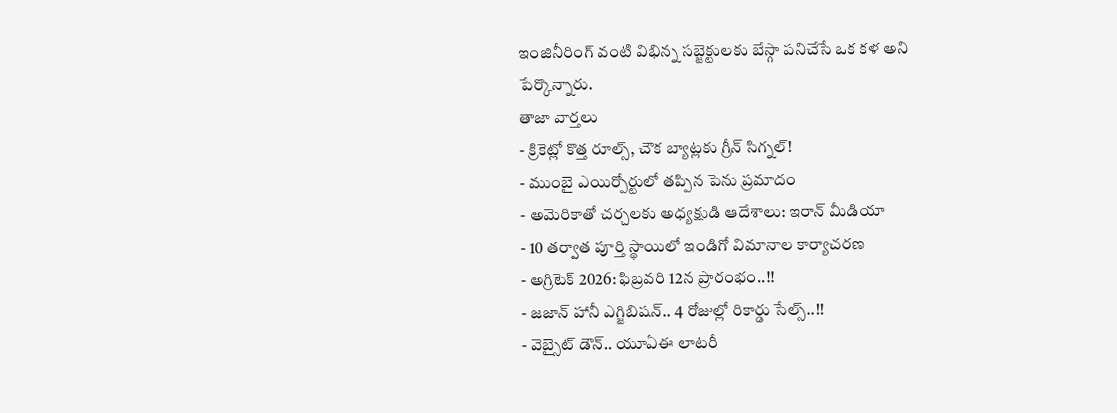ఇంజినీరింగ్ వంటి విభిన్న సబ్జెక్టులకు బేస్గా పనిచేసే ఒక కళ అని పేర్కొన్నారు.
తాజా వార్తలు
- క్రికెట్లో కొత్త రూల్స్, చౌక బ్యాట్లకు గ్రీన్ సిగ్నల్!
- ముంబై ఎయిర్పోర్టులో తప్పిన పెను ప్రమాదం
- అమెరికాతో చర్చలకు అధ్యక్షుడి ఆదేశాలు: ఇరాన్ మీడియా
- 10 తర్వాత పూర్తి స్థాయిలో ఇండిగో విమానాల కార్యాచరణ
- అగ్రిటెక్ 2026: ఫిబ్రవరి 12న ప్రారంభం..!!
- జజాన్ హానీ ఎగ్జిబిషన్.. 4 రోజుల్లో రికార్డు సేల్స్..!!
- వెబ్సైట్ డౌన్.. యూఏఈ లాటరీ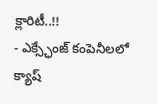క్లారిటీ..!!
- ఎక్స్ఛేంజ్ కంపెనీలలో క్యాష్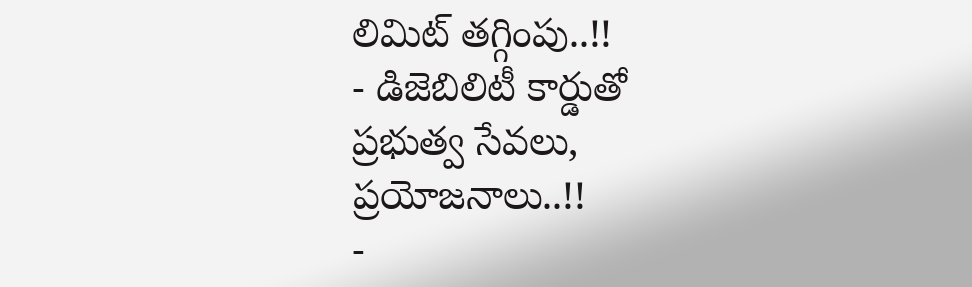లిమిట్ తగ్గింపు..!!
- డిజెబిలిటీ కార్డుతో ప్రభుత్వ సేవలు, ప్రయోజనాలు..!!
-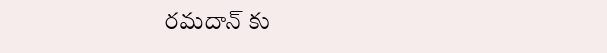రమదాన్ కు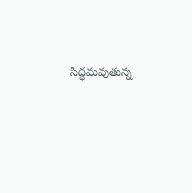సిద్ధమవుతున్న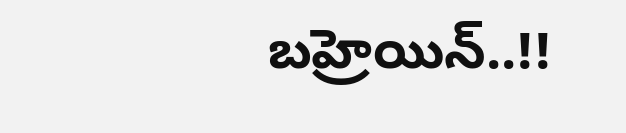బహ్రెయిన్..!!